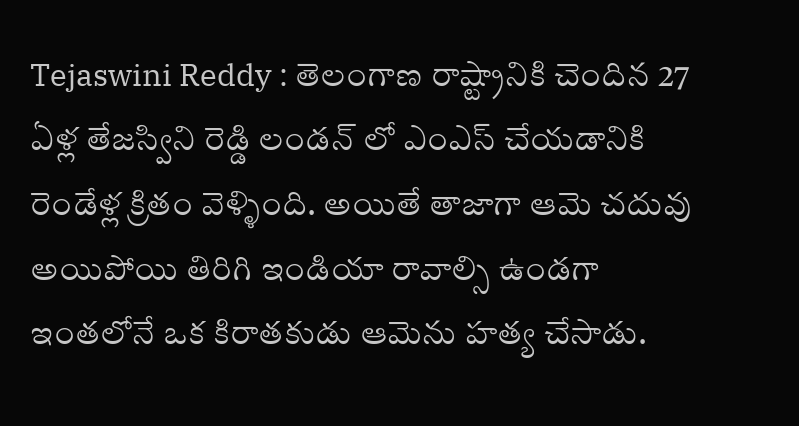Tejaswini Reddy : తెలంగాణ రాష్ట్రానికి చెందిన 27 ఏళ్ల తేజస్విని రెడ్డి లండన్ లో ఎంఎస్ చేయడానికి రెండేళ్ల క్రితం వెళ్ళింది. అయితే తాజాగా ఆమె చదువు అయిపోయి తిరిగి ఇండియా రావాల్సి ఉండగా ఇంతలోనే ఒక కిరాతకుడు ఆమెను హత్య చేసాడు.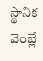స్థానిక వెంబ్లే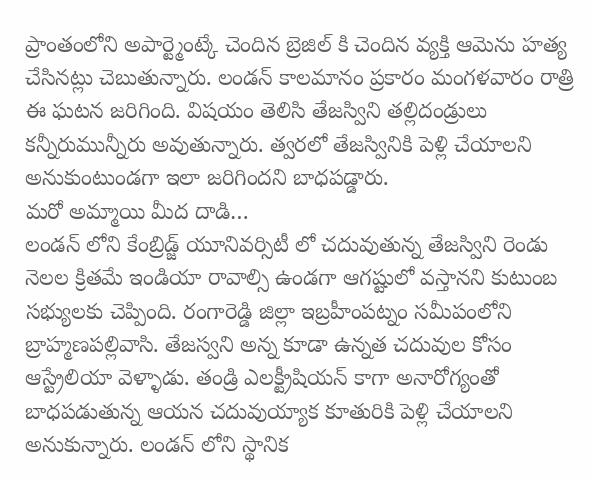ప్రాంతంలోని అపార్ట్మెంట్కే చెందిన బ్రెజిల్ కి చెందిన వ్యక్తి ఆమెను హత్య చేసినట్లు చెబుతున్నారు. లండన్ కాలమానం ప్రకారం మంగళవారం రాత్రి ఈ ఘటన జరిగింది. విషయం తెలిసి తేజస్విని తల్లిదండ్రులు కన్నీరుమున్నీరు అవుతున్నారు. త్వరలో తేజస్వినికి పెళ్లి చేయాలని అనుకుంటుండగా ఇలా జరిగిందని బాధపడ్డారు.
మరో అమ్మాయి మీద దాడి…
లండన్ లోని కేంబ్రిడ్జ్ యూనివర్సిటీ లో చదువుతున్న తేజస్విని రెండు నెలల క్రితమే ఇండియా రావాల్సి ఉండగా ఆగష్టులో వస్తానని కుటుంబ సభ్యులకు చెప్పింది. రంగారెడ్డి జిల్లా ఇబ్రహీంపట్నం సమీపంలోని బ్రాహ్మణపల్లివాసి. తేజస్వని అన్న కూడా ఉన్నత చదువుల కోసం ఆస్ట్రేలియా వెళ్ళాడు. తండ్రి ఎలక్ట్రీషియన్ కాగా అనారోగ్యంతో బాధపడుతున్న ఆయన చదువుయ్యాక కూతురికి పెళ్లి చేయాలని అనుకున్నారు. లండన్ లోని స్థానిక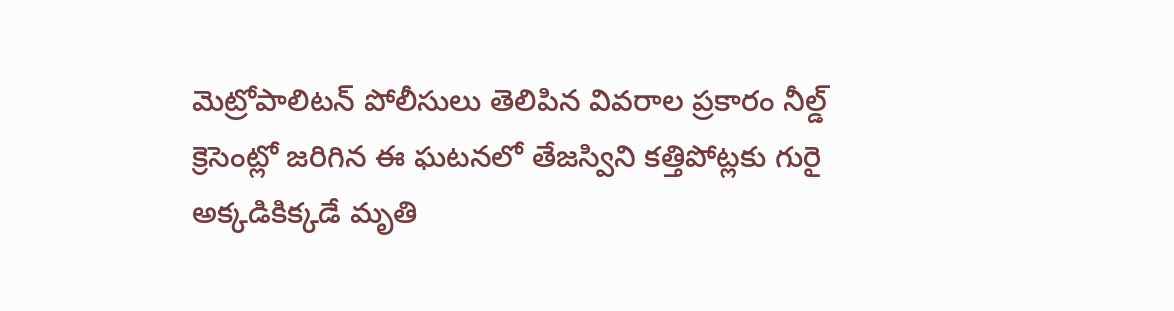మెట్రోపాలిటన్ పోలీసులు తెలిపిన వివరాల ప్రకారం నీల్డ్ క్రెసెంట్లో జరిగిన ఈ ఘటనలో తేజస్విని కత్తిపోట్లకు గురై అక్కడికిక్కడే మృతి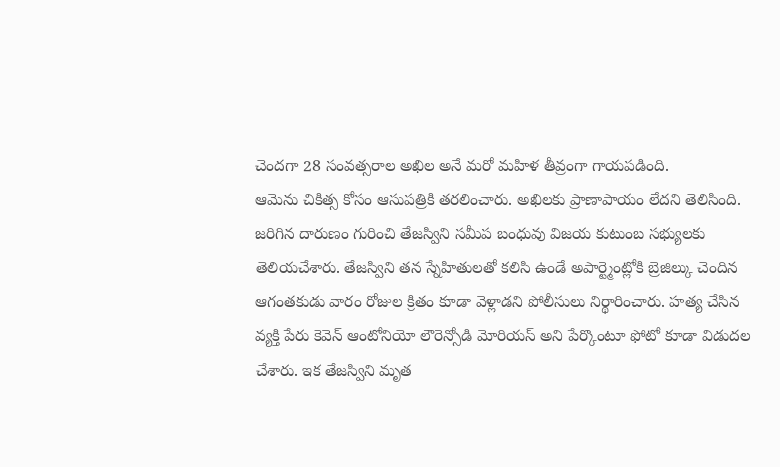చెందగా 28 సంవత్సరాల అఖిల అనే మరో మహిళ తీవ్రంగా గాయపడింది.
ఆమెను చికిత్స కోసం ఆసుపత్రికి తరలించారు. అఖిలకు ప్రాణాపాయం లేదని తెలిసింది. జరిగిన దారుణం గురించి తేజస్విని సమీప బంధువు విజయ కుటుంబ సభ్యులకు తెలియచేశారు. తేజస్విని తన స్నేహితులతో కలిసి ఉండే అపార్ట్మెంట్లోకి బ్రెజిల్కు చెందిన ఆగంతకుడు వారం రోజుల క్రితం కూడా వెళ్లాడని పోలీసులు నిర్థారించారు. హత్య చేసిన వ్యక్తి పేరు కెవెన్ ఆంటోనియో లౌరెన్సోడి మోరియస్ అని పేర్కొంటూ ఫోటో కూడా విడుదల చేశారు. ఇక తేజస్విని మృత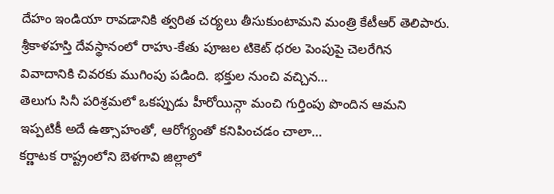దేహం ఇండియా రావడానికి త్వరిత చర్యలు తీసుకుంటామని మంత్రి కేటీఆర్ తెలిపారు.
శ్రీకాళహస్తి దేవస్థానంలో రాహు-కేతు పూజల టికెట్ ధరల పెంపుపై చెలరేగిన వివాదానికి చివరకు ముగింపు పడింది. భక్తుల నుంచి వచ్చిన…
తెలుగు సినీ పరిశ్రమలో ఒకప్పుడు హీరోయిన్గా మంచి గుర్తింపు పొందిన ఆమని ఇప్పటికీ అదే ఉత్సాహంతో, ఆరోగ్యంతో కనిపించడం చాలా…
కర్ణాటక రాష్ట్రంలోని బెళగావి జిల్లాలో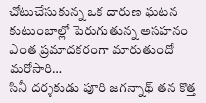చోటుచేసుకున్న ఒక దారుణ ఘటన కుటుంబాల్లో పెరుగుతున్న అసహనం ఎంత ప్రమాదకరంగా మారుతుందో మరోసారి…
సినీ దర్శకుడు పూరి జగన్నాథ్ తన కొత్త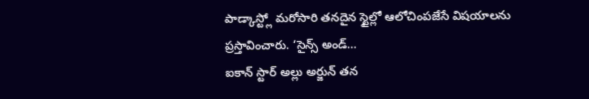పాడ్కాస్ట్లో మరోసారి తనదైన స్టైల్లో ఆలోచింపజేసే విషయాలను ప్రస్తావించారు. ‘సైన్స్ అండ్…
ఐకాన్ స్టార్ అల్లు అర్జున్ తన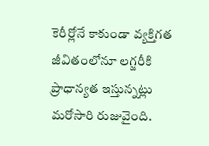కెరీర్లోనే కాకుండా వ్యక్తిగత జీవితంలోనూ లగ్జరీకి ప్రాధాన్యత ఇస్తున్నట్లు మరోసారి రుజువైంది.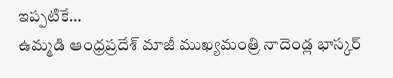ఇప్పటికే…
ఉమ్మడి ఆంధ్రప్రదేశ్ మాజీ ముఖ్యమంత్రి నాదెండ్ల భాస్కర్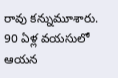రావు కన్నుమూశారు. 90 ఏళ్ల వయసులో ఆయన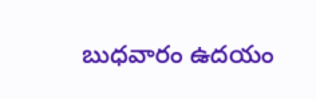బుధవారం ఉదయం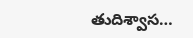తుదిశ్వాస…